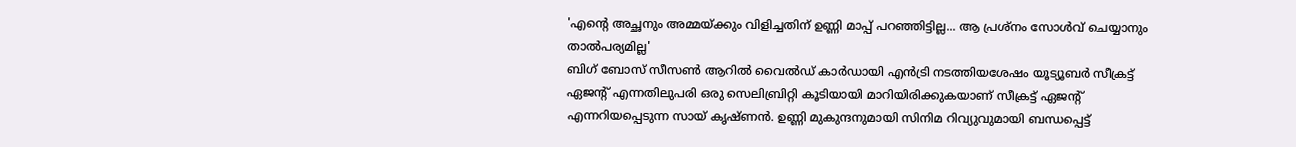'എന്റെ അച്ഛനും അമ്മയ്ക്കും വിളിച്ചതിന് ഉണ്ണി മാപ്പ് പറഞ്ഞിട്ടില്ല... ആ പ്രശ്നം സോൾവ് ചെയ്യാനും താൽപര്യമില്ല'
ബിഗ് ബോസ് സീസൺ ആറിൽ വൈൽഡ് കാർഡായി എൻട്രി നടത്തിയശേഷം യൂട്യൂബർ സീക്രട്ട് ഏജന്റ് എന്നതിലുപരി ഒരു സെലിബ്രിറ്റി കൂടിയായി മാറിയിരിക്കുകയാണ് സീക്രട്ട് ഏജന്റ് എന്നറിയപ്പെടുന്ന സായ് കൃഷ്ണൻ. ഉണ്ണി മുകുന്ദനുമായി സിനിമ റിവ്യുവുമായി ബന്ധപ്പെട്ട്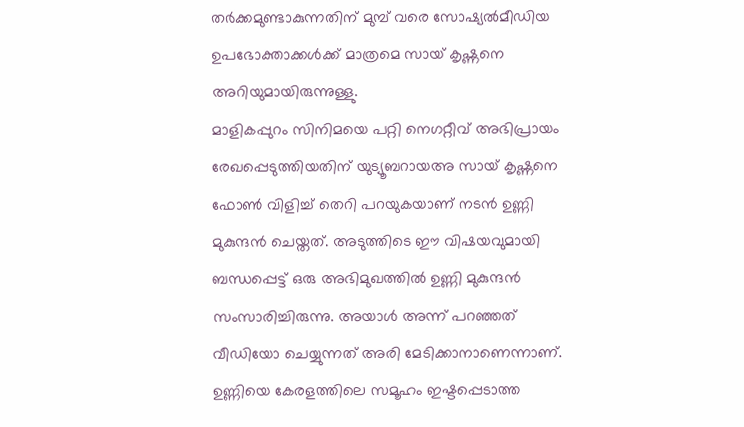തർക്കമുണ്ടാകുന്നതിന് മുമ്പ് വരെ സോഷ്യൽമീഡിയ ഉപഭോക്താക്കൾക്ക് മാത്രമെ സായ് കൃഷ്ണനെ അറിയുമായിരുന്നുള്ളു.
മാളികപ്പുറം സിനിമയെ പറ്റി നെഗറ്റീവ് അഭിപ്രായം രേഖപ്പെടുത്തിയതിന് യുട്യൂബറായഅ സായ് കൃഷ്ണനെ ഫോൺ വിളിച്ച് തെറി പറയുകയാണ് നടൻ ഉണ്ണി മുകുന്ദൻ ചെയ്തത്. അടുത്തിടെ ഈ വിഷയവുമായി ബന്ധപ്പെട്ട് ഒരു അഭിമുഖത്തിൽ ഉണ്ണി മുകുന്ദൻ സംസാരിച്ചിരുന്നു. അയാൾ അന്ന് പറഞ്ഞത് വീഡിയോ ചെയ്യുന്നത് അരി മേടിക്കാനാണെന്നാണ്. ഉണ്ണിയെ കേരളത്തിലെ സമൂഹം ഇഷ്ടപ്പെടാത്ത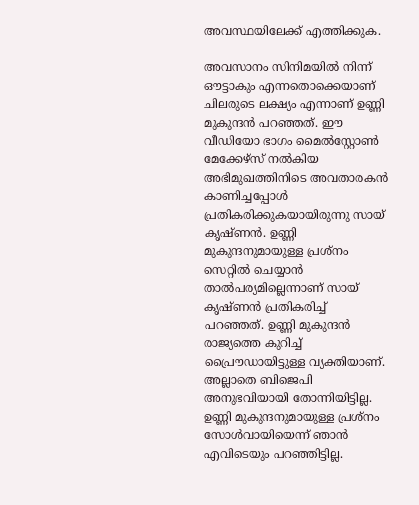അവസ്ഥയിലേക്ക് എത്തിക്കുക.

അവസാനം സിനിമയിൽ നിന്ന് ഔട്ടാകും എന്നതൊക്കെയാണ് ചിലരുടെ ലക്ഷ്യം എന്നാണ് ഉണ്ണി മുകുന്ദൻ പറഞ്ഞത്. ഈ വീഡിയോ ഭാഗം മൈൽസ്റ്റോൺ മേക്കേഴ്സ് നൽകിയ അഭിമുഖത്തിനിടെ അവതാരകൻ കാണിച്ചപ്പോൾ പ്രതികരിക്കുകയായിരുന്നു സായ് കൃഷ്ണൻ. ഉണ്ണി മുകുന്ദനുമായുള്ള പ്രശ്നം സെറ്റിൽ ചെയ്യാൻ താൽപര്യമില്ലെന്നാണ് സായ് കൃഷ്ണൻ പ്രതികരിച്ച് പറഞ്ഞത്. ഉണ്ണി മുകുന്ദൻ രാജ്യത്തെ കുറിച്ച് പ്രൈൗഡായിട്ടുള്ള വ്യക്തിയാണ്.
അല്ലാതെ ബിജെപി അനുഭവിയായി തോന്നിയിട്ടില്ല. ഉണ്ണി മുകുന്ദനുമായുള്ള പ്രശ്നം സോൾവായിയെന്ന് ഞാൻ എവിടെയും പറഞ്ഞിട്ടില്ല.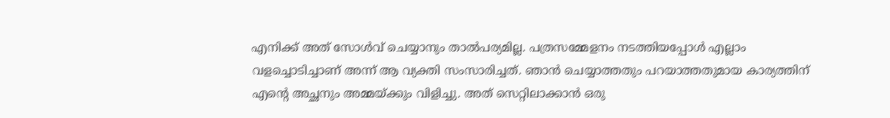എനിക്ക് അത് സോൾവ് ചെയ്യാനും താൽപര്യമില്ല. പത്രസമ്മേളനം നടത്തിയപ്പോൾ എല്ലാം വളച്ചൊടിച്ചാണ് അന്ന് ആ വ്യക്തി സംസാരിച്ചത്. ഞാൻ ചെയ്യാത്തതും പറയാത്തതുമായ കാര്യത്തിന് എന്റെ അച്ഛനും അമ്മയ്ക്കും വിളിച്ചു. അത് സെറ്റിലാക്കാൻ ഒരു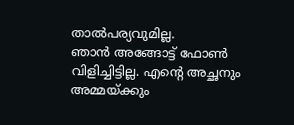താൽപര്യവുമില്ല.
ഞാൻ അങ്ങോട്ട് ഫോൺ വിളിച്ചിട്ടില്ല. എന്റെ അച്ഛനും അമ്മയ്ക്കും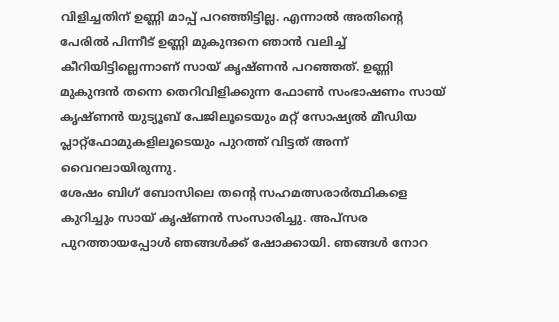വിളിച്ചതിന് ഉണ്ണി മാപ്പ് പറഞ്ഞിട്ടില്ല. എന്നാൽ അതിന്റെ പേരിൽ പിന്നീട് ഉണ്ണി മുകുന്ദനെ ഞാൻ വലിച്ച് കീറിയിട്ടില്ലെന്നാണ് സായ് കൃഷ്ണൻ പറഞ്ഞത്. ഉണ്ണി മുകുന്ദൻ തന്നെ തെറിവിളിക്കുന്ന ഫോൺ സംഭാഷണം സായ് കൃഷ്ണൻ യുട്യൂബ് പേജിലൂടെയും മറ്റ് സോഷ്യൽ മീഡിയ പ്ലാറ്റ്ഫോമുകളിലൂടെയും പുറത്ത് വിട്ടത് അന്ന് വൈറലായിരുന്നു.
ശേഷം ബിഗ് ബോസിലെ തന്റെ സഹമത്സരാർത്ഥികളെ കുറിച്ചും സായ് കൃഷ്ണൻ സംസാരിച്ചു. അപ്സര പുറത്തായപ്പോൾ ഞങ്ങൾക്ക് ഷോക്കായി. ഞങ്ങൾ നോറ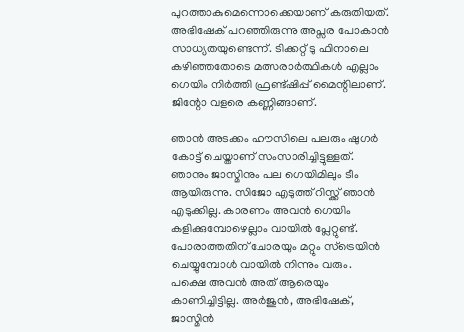പുറത്താകുമെന്നൊക്കെയാണ് കരുതിയത്. അഭിഷേക് പറഞ്ഞിരുന്നു അപ്സര പോകാൻ സാധ്യതയുണ്ടെന്ന്. ടിക്കറ്റ് ടു ഫിനാലെ കഴിഞ്ഞതോടെ മത്സരാർത്ഥികൾ എല്ലാം ഗെയിം നിർത്തി ഫ്രണ്ട്ഷിപ്പ് മൈന്റിലാണ്. ജിന്റോ വളരെ കണ്ണിങ്ങാണ്.

ഞാൻ അടക്കം ഹൗസിലെ പലരും ഷുഗർ കോട്ട് ചെയ്താണ് സംസാരിച്ചിട്ടുള്ളത്. ഞാനും ജാസ്മിനും പല ഗെയിമിലും ടീം ആയിരുന്നു. സിജോ എടുത്ത് റിസ്ക്ക് ഞാൻ എടുക്കില്ല. കാരണം അവൻ ഗെയിം കളിക്കുമ്പോഴെല്ലാം വായിൽ പ്ലേറ്റുണ്ട്. പോരാത്തതിന് ചോരയും മറ്റും സ്ട്രെയിൻ ചെയ്യുമ്പോൾ വായിൽ നിന്നും വരും. പക്ഷെ അവൻ അത് ആരെയും കാണിച്ചിട്ടില്ല. അർജുൻ, അഭിഷേക്, ജാസ്മിൻ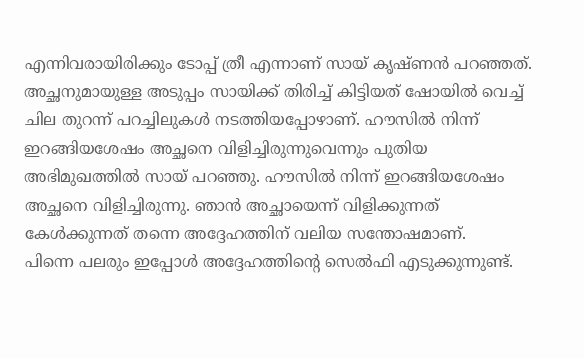എന്നിവരായിരിക്കും ടോപ്പ് ത്രീ എന്നാണ് സായ് കൃഷ്ണൻ പറഞ്ഞത്.
അച്ഛനുമായുള്ള അടുപ്പം സായിക്ക് തിരിച്ച് കിട്ടിയത് ഷോയിൽ വെച്ച് ചില തുറന്ന് പറച്ചിലുകൾ നടത്തിയപ്പോഴാണ്. ഹൗസിൽ നിന്ന് ഇറങ്ങിയശേഷം അച്ഛനെ വിളിച്ചിരുന്നുവെന്നും പുതിയ അഭിമുഖത്തിൽ സായ് പറഞ്ഞു. ഹൗസിൽ നിന്ന് ഇറങ്ങിയശേഷം അച്ഛനെ വിളിച്ചിരുന്നു. ഞാൻ അച്ഛായെന്ന് വിളിക്കുന്നത് കേൾക്കുന്നത് തന്നെ അദ്ദേഹത്തിന് വലിയ സന്തോഷമാണ്.
പിന്നെ പലരും ഇപ്പോൾ അദ്ദേഹത്തിന്റെ സെൽഫി എടുക്കുന്നുണ്ട്.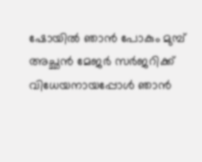ഷോയിൽ ഞാൻ പോകും മുമ്പ് അച്ഛൻ മേജർ സർജറിക്ക് വിധേയനായപ്പോൾ ഞാൻ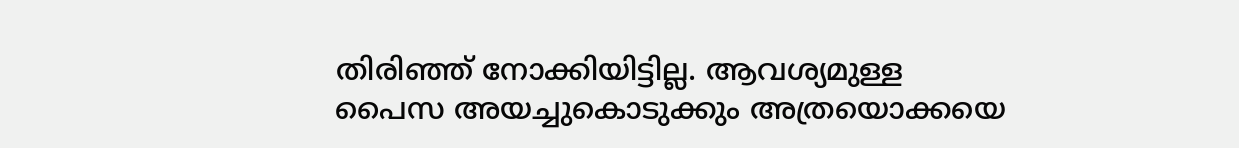തിരിഞ്ഞ് നോക്കിയിട്ടില്ല. ആവശ്യമുള്ള പൈസ അയച്ചുകൊടുക്കും അത്രയൊക്കയെ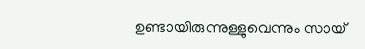ഉണ്ടായിരുന്നുള്ളുവെന്നും സായ്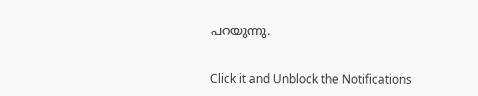പറയുന്നു.


Click it and Unblock the Notifications